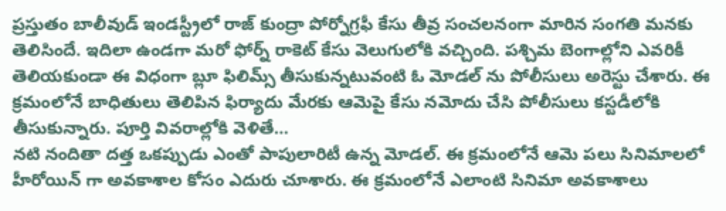ప్రస్తుతం బాలీవుడ్ ఇండస్ట్రీలో రాజ్ కుంద్రా పోర్నోగ్రఫీ కేసు తీవ్ర సంచలనంగా మారిన సంగతి మనకు తెలిసిందే. ఇదిలా ఉండగా మరో ఫోర్న్ రాకెట్ కేసు వెలుగులోకి వచ్చింది. పశ్చిమ బెంగాల్లోని ఎవరికీ తెలియకుండా ఈ విధంగా బ్లూ ఫిలిమ్స్ తీసుకున్నటువంటి ఓ మోడల్ ను పోలీసులు అరెస్టు చేశారు. ఈ క్రమంలోనే బాధితులు తెలిపిన ఫిర్యాదు మేరకు ఆమెపై కేసు నమోదు చేసి పోలీసులు కస్టడీలోకి తీసుకున్నారు. పూర్తి వివరాల్లోకి వెళితే…
నటి నందితా దత్త ఒకప్పుడు ఎంతో పాపులారిటీ ఉన్న మోడల్. ఈ క్రమంలోనే ఆమె పలు సినిమాలలో హీరోయిన్ గా అవకాశాల కోసం ఎదురు చూశారు. ఈ క్రమంలోనే ఎలాంటి సినిమా అవకాశాలు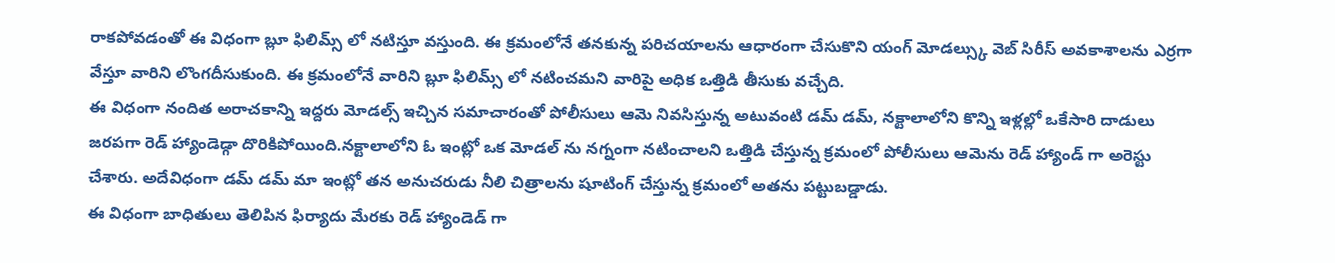రాకపోవడంతో ఈ విధంగా బ్లూ ఫిలిమ్స్ లో నటిస్తూ వస్తుంది. ఈ క్రమంలోనే తనకున్న పరిచయాలను ఆధారంగా చేసుకొని యంగ్ మోడల్స్కు వెబ్ సిరీస్ అవకాశాలను ఎర్రగా వేస్తూ వారిని లొంగదీసుకుంది. ఈ క్రమంలోనే వారిని బ్లూ ఫిలిమ్స్ లో నటించమని వారిపై అధిక ఒత్తిడి తీసుకు వచ్చేది.
ఈ విధంగా నందిత అరాచకాన్ని ఇద్దరు మోడల్స్ ఇచ్చిన సమాచారంతో పోలీసులు ఆమె నివసిస్తున్న అటువంటి డమ్ డమ్, నక్టాలాలోని కొన్ని ఇళ్లల్లో ఒకేసారి దాడులు జరపగా రెడ్ హ్యాండెడ్గా దొరికిపోయింది.నక్టాలాలోని ఓ ఇంట్లో ఒక మోడల్ ను నగ్నంగా నటించాలని ఒత్తిడి చేస్తున్న క్రమంలో పోలీసులు ఆమెను రెడ్ హ్యాండ్ గా అరెస్టు చేశారు. అదేవిధంగా డమ్ డమ్ మా ఇంట్లో తన అనుచరుడు నీలి చిత్రాలను షూటింగ్ చేస్తున్న క్రమంలో అతను పట్టుబడ్డాడు.
ఈ విధంగా బాధితులు తెలిపిన ఫిర్యాదు మేరకు రెడ్ హ్యాండెడ్ గా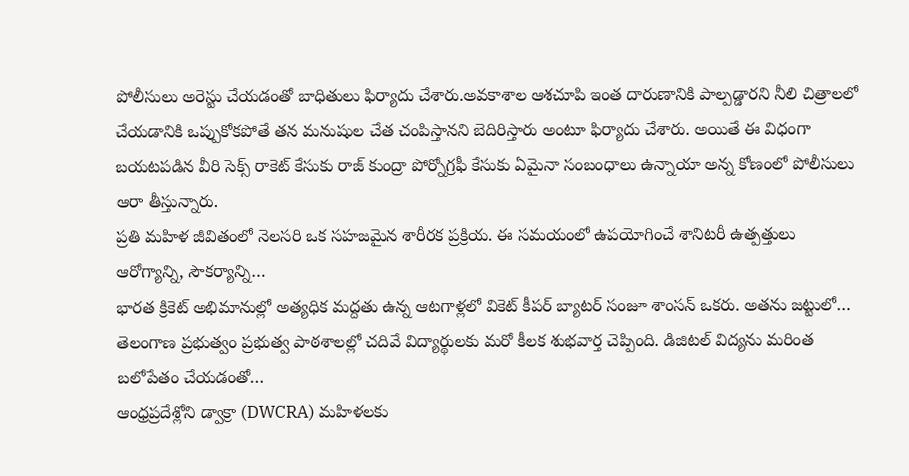పోలీసులు అరెస్టు చేయడంతో బాధితులు ఫిర్యాదు చేశారు.అవకాశాల ఆశచూపి ఇంత దారుణానికి పాల్పడ్డారని నీలి చిత్రాలలో చేయడానికి ఒప్పుకోకపోతే తన మనుషుల చేత చంపిస్తానని బెదిరిస్తారు అంటూ ఫిర్యాదు చేశారు. అయితే ఈ విధంగా బయటపడిన వీరి సెక్స్ రాకెట్ కేసుకు రాజ్ కుంద్రా పోర్నోగ్రఫీ కేసుకు ఏమైనా సంబంధాలు ఉన్నాయా అన్న కోణంలో పోలీసులు ఆరా తీస్తున్నారు.
ప్రతి మహిళ జీవితంలో నెలసరి ఒక సహజమైన శారీరక ప్రక్రియ. ఈ సమయంలో ఉపయోగించే శానిటరీ ఉత్పత్తులు ఆరోగ్యాన్ని, సౌకర్యాన్ని…
భారత క్రికెట్ అభిమానుల్లో అత్యధిక మద్దతు ఉన్న ఆటగాళ్లలో వికెట్ కీపర్ బ్యాటర్ సంజూ శాంసన్ ఒకరు. అతను జట్టులో…
తెలంగాణ ప్రభుత్వం ప్రభుత్వ పాఠశాలల్లో చదివే విద్యార్థులకు మరో కీలక శుభవార్త చెప్పింది. డిజిటల్ విద్యను మరింత బలోపేతం చేయడంతో…
ఆంధ్రప్రదేశ్లోని డ్వాక్రా (DWCRA) మహిళలకు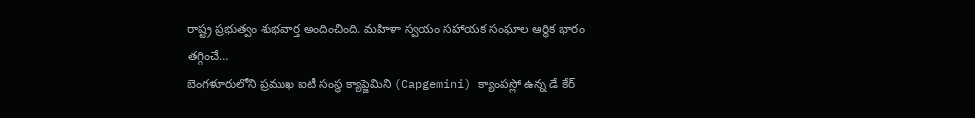రాష్ట్ర ప్రభుత్వం శుభవార్త అందించింది. మహిళా స్వయం సహాయక సంఘాల ఆర్థిక భారం తగ్గించే…
బెంగళూరులోని ప్రముఖ ఐటీ సంస్థ క్యాప్జెమిని (Capgemini) క్యాంపస్లో ఉన్న డే కేర్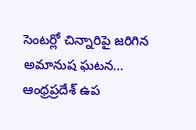సెంటర్లో చిన్నారిపై జరిగిన అమానుష ఘటన…
ఆంధ్రప్రదేశ్ ఉప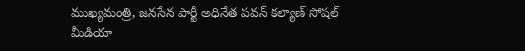ముఖ్యమంత్రి, జనసేన పార్టీ అధినేత పవన్ కల్యాణ్ సోషల్ మీడియా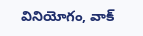వినియోగం, వాక్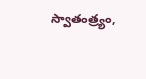స్వాతంత్ర్యం,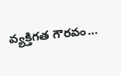వ్యక్తిగత గౌరవం…